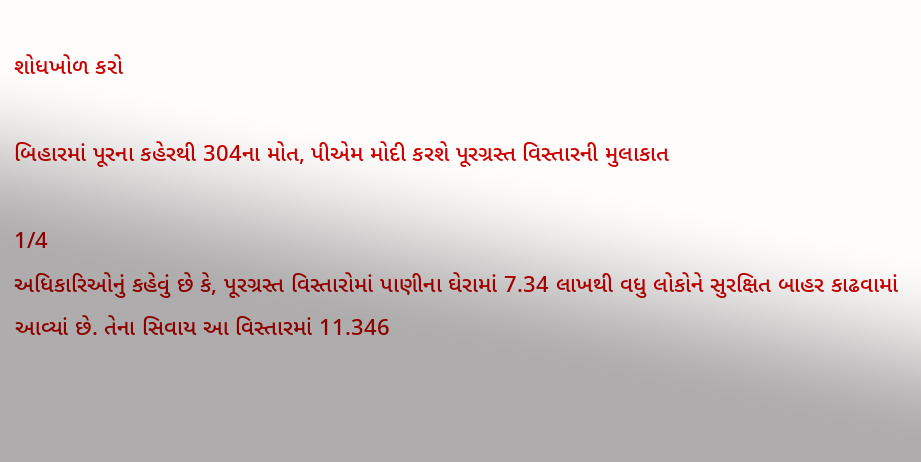શોધખોળ કરો

બિહારમાં પૂરના કહેરથી 304ના મોત, પીએમ મોદી કરશે પૂરગ્રસ્ત વિસ્તારની મુલાકાત

1/4
અધિકારિઓનું કહેવું છે કે, પૂરગ્રસ્ત વિસ્તારોમાં પાણીના ઘેરામાં 7.34 લાખથી વધુ લોકોને સુરક્ષિત બાહર કાઢવામાં આવ્યાં છે. તેના સિવાય આ વિસ્તારમાં 11.346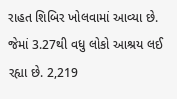રાહત શિબિર ખોલવામાં આવ્યા છે. જેમાં 3.27થી વધુ લોકો આશ્રય લઈ રહ્યા છે. 2,219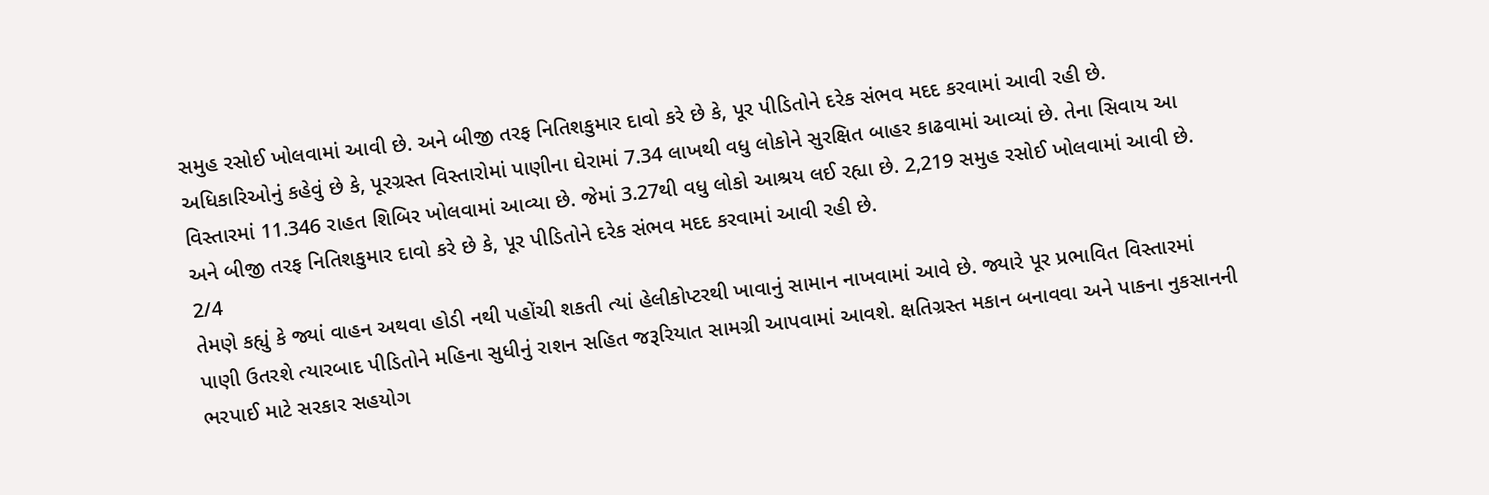સમુહ રસોઈ ખોલવામાં આવી છે. અને બીજી તરફ નિતિશકુમાર દાવો કરે છે કે, પૂર પીડિતોને દરેક સંભવ મદદ કરવામાં આવી રહી છે.
અધિકારિઓનું કહેવું છે કે, પૂરગ્રસ્ત વિસ્તારોમાં પાણીના ઘેરામાં 7.34 લાખથી વધુ લોકોને સુરક્ષિત બાહર કાઢવામાં આવ્યાં છે. તેના સિવાય આ વિસ્તારમાં 11.346 રાહત શિબિર ખોલવામાં આવ્યા છે. જેમાં 3.27થી વધુ લોકો આશ્રય લઈ રહ્યા છે. 2,219 સમુહ રસોઈ ખોલવામાં આવી છે. અને બીજી તરફ નિતિશકુમાર દાવો કરે છે કે, પૂર પીડિતોને દરેક સંભવ મદદ કરવામાં આવી રહી છે.
2/4
તેમણે કહ્યું કે જ્યાં વાહન અથવા હોડી નથી પહોંચી શકતી ત્યાં હેલીકોપ્ટરથી ખાવાનું સામાન નાખવામાં આવે છે. જ્યારે પૂર પ્રભાવિત વિસ્તારમાં પાણી ઉતરશે ત્યારબાદ પીડિતોને મહિના સુધીનું રાશન સહિત જરૂરિયાત સામગ્રી આપવામાં આવશે. ક્ષતિગ્રસ્ત મકાન બનાવવા અને પાકના નુકસાનની ભરપાઈ માટે સરકાર સહયોગ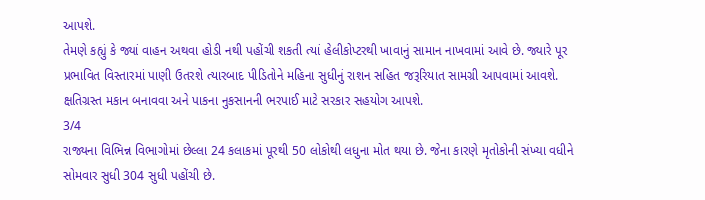આપશે.
તેમણે કહ્યું કે જ્યાં વાહન અથવા હોડી નથી પહોંચી શકતી ત્યાં હેલીકોપ્ટરથી ખાવાનું સામાન નાખવામાં આવે છે. જ્યારે પૂર પ્રભાવિત વિસ્તારમાં પાણી ઉતરશે ત્યારબાદ પીડિતોને મહિના સુધીનું રાશન સહિત જરૂરિયાત સામગ્રી આપવામાં આવશે. ક્ષતિગ્રસ્ત મકાન બનાવવા અને પાકના નુકસાનની ભરપાઈ માટે સરકાર સહયોગ આપશે.
3/4
રાજ્યના વિભિન્ન વિભાગોમાં છેલ્લા 24 કલાકમાં પૂરથી 50 લોકોથી લધુના મોત થયા છે. જેના કારણે મૃતોકોની સંખ્યા વધીને સોમવાર સુધી 304 સુધી પહોંચી છે.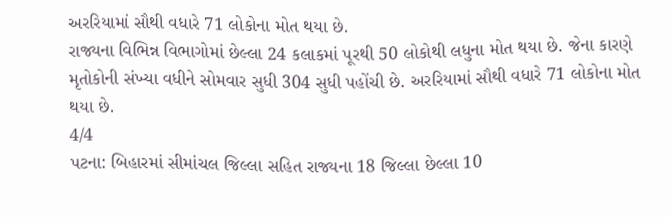અરરિયામાં સૌથી વધારે 71 લોકોના મોત થયા છે.
રાજ્યના વિભિન્ન વિભાગોમાં છેલ્લા 24 કલાકમાં પૂરથી 50 લોકોથી લધુના મોત થયા છે. જેના કારણે મૃતોકોની સંખ્યા વધીને સોમવાર સુધી 304 સુધી પહોંચી છે. અરરિયામાં સૌથી વધારે 71 લોકોના મોત થયા છે.
4/4
પટના: બિહારમાં સીમાંચલ જિલ્લા સહિત રાજ્યના 18 જિલ્લા છેલ્લા 10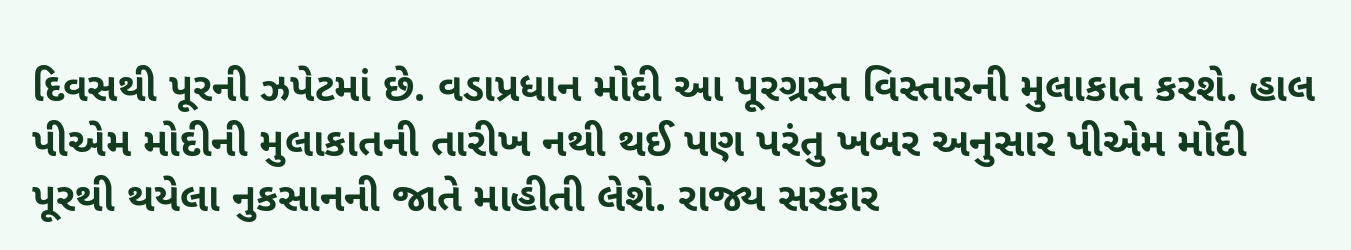દિવસથી પૂરની ઝપેટમાં છે. વડાપ્રધાન મોદી આ પૂરગ્રસ્ત વિસ્તારની મુલાકાત કરશે. હાલ પીએમ મોદીની મુલાકાતની તારીખ નથી થઈ પણ પરંતુ ખબર અનુસાર પીએમ મોદી પૂરથી થયેલા નુકસાનની જાતે માહીતી લેશે. રાજ્ય સરકાર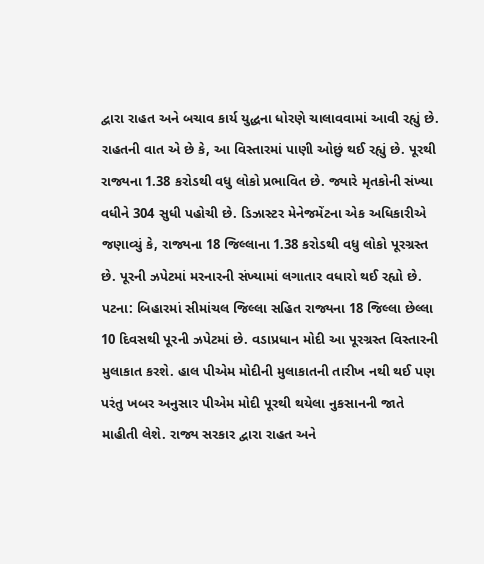દ્વારા રાહત અને બચાવ કાર્ય યુદ્ધના ધોરણે ચાલાવવામાં આવી રહ્યું છે. રાહતની વાત એ છે કે, આ વિસ્તારમાં પાણી ઓછું થઈ રહ્યું છે. પૂરથી રાજ્યના 1.38 કરોડથી વધુ લોકો પ્રભાવિત છે. જ્યારે મૃતકોની સંખ્યા વધીને 304 સુધી પહોચી છે. ડિઝાસ્ટર મેનેજમેંટના એક અધિકારીએ જણાવ્યું કે, રાજ્યના 18 જિલ્લાના 1.38 કરોડથી વધુ લોકો પૂરગ્રસ્ત છે. પૂરની ઝપેટમાં મરનારની સંખ્યામાં લગાતાર વધારો થઈ રહ્યો છે.
પટના: બિહારમાં સીમાંચલ જિલ્લા સહિત રાજ્યના 18 જિલ્લા છેલ્લા 10 દિવસથી પૂરની ઝપેટમાં છે. વડાપ્રધાન મોદી આ પૂરગ્રસ્ત વિસ્તારની મુલાકાત કરશે. હાલ પીએમ મોદીની મુલાકાતની તારીખ નથી થઈ પણ પરંતુ ખબર અનુસાર પીએમ મોદી પૂરથી થયેલા નુકસાનની જાતે માહીતી લેશે. રાજ્ય સરકાર દ્વારા રાહત અને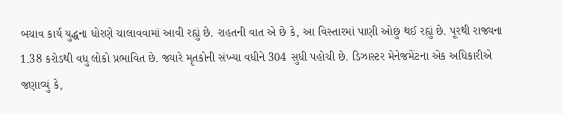બચાવ કાર્ય યુદ્ધના ધોરણે ચાલાવવામાં આવી રહ્યું છે. રાહતની વાત એ છે કે, આ વિસ્તારમાં પાણી ઓછું થઈ રહ્યું છે. પૂરથી રાજ્યના 1.38 કરોડથી વધુ લોકો પ્રભાવિત છે. જ્યારે મૃતકોની સંખ્યા વધીને 304 સુધી પહોચી છે. ડિઝાસ્ટર મેનેજમેંટના એક અધિકારીએ જણાવ્યું કે,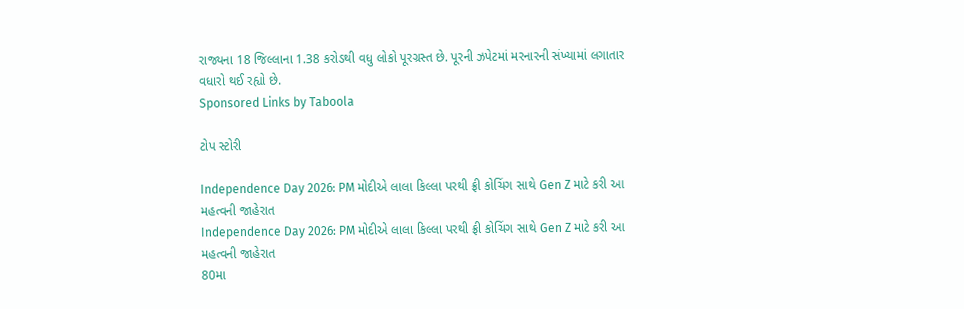રાજ્યના 18 જિલ્લાના 1.38 કરોડથી વધુ લોકો પૂરગ્રસ્ત છે. પૂરની ઝપેટમાં મરનારની સંખ્યામાં લગાતાર વધારો થઈ રહ્યો છે.
Sponsored Links by Taboola

ટોપ સ્ટોરી

Independence Day 2026: PM મોદીએ લાલા કિલ્લા પરથી ફ્રી કોચિંગ સાથે Gen Z માટે કરી આ મહત્વની જાહેરાત
Independence Day 2026: PM મોદીએ લાલા કિલ્લા પરથી ફ્રી કોચિંગ સાથે Gen Z માટે કરી આ મહત્વની જાહેરાત
80મા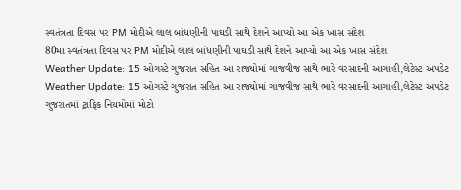સ્વતંત્રતા દિવસ પર PM મોદીએ લાલ બાંધણીની પાઘડી સાથે દેશને આપ્યો આ એક ખાસ સંદેશ
80મા સ્વતંત્રતા દિવસ પર PM મોદીએ લાલ બાંધણીની પાઘડી સાથે દેશને આપ્યો આ એક ખાસ સંદેશ
Weather Update: 15 ઓગસ્ટે ગુજરાત સહિત આ રાજ્યોમાં ગાજવીજ સાથે ભારે વરસાદની આગાહી,લેટેસ્ટ અપડેટ
Weather Update: 15 ઓગસ્ટે ગુજરાત સહિત આ રાજ્યોમાં ગાજવીજ સાથે ભારે વરસાદની આગાહી,લેટેસ્ટ અપડેટ
ગુજરાતમાં ટ્રાફિક નિયમોમાં મોટો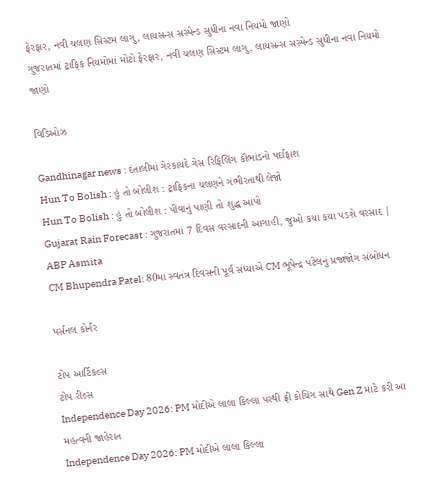ફેરફાર, નવી ચલણ સિસ્ટમ લાગુ, લાયસન્સ સસ્પેન્ડ સુધીના નવા નિયમો જાણો
ગુજરાતમાં ટ્રાફિક નિયમોમાં મોટો ફેરફાર, નવી ચલણ સિસ્ટમ લાગુ, લાયસન્સ સસ્પેન્ડ સુધીના નવા નિયમો જાણો

વિડિઓઝ

Gandhinagar news : દંતાલીમાં ગેરકાયદે ગેસ રિફિલિંગ કૌભાંડનો પર્દાફાશ
Hun To Bolish : હું તો બોલીશ : ટ્રાફિકના ચલણને ગંભીરતાથી લેજો
Hun To Bolish : હું તો બોલીશ : પીવાનું પાણી તો શુદ્ધ આપો
Gujarat Rain Forecast : ગુજરાતમાં 7 દિવસ વરસાદની આગાહી, જુઓ કયા કયા પડશે વરસાદ | ABP Asmita
CM Bhupendra Patel: 80મા સ્વતંત્ર દિવસની પૂર્વ સંધ્યાએ CM ભૂપેન્દ્ર પટેલનું પ્રજાજોગ સંબોધન

પર્સનલ કોર્નર

ટોપ આર્ટિકલ્સ
ટોપ રીલ્સ
Independence Day 2026: PM મોદીએ લાલા કિલ્લા પરથી ફ્રી કોચિંગ સાથે Gen Z માટે કરી આ મહત્વની જાહેરાત
Independence Day 2026: PM મોદીએ લાલા કિલ્લા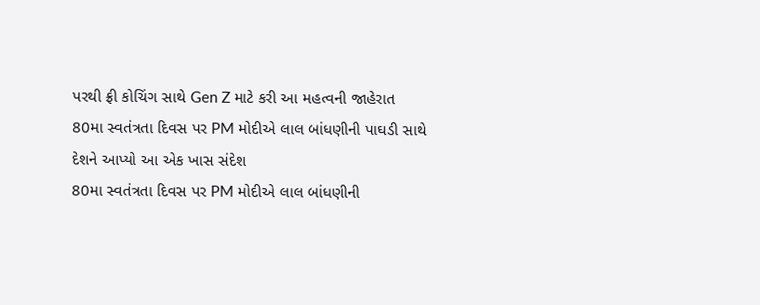પરથી ફ્રી કોચિંગ સાથે Gen Z માટે કરી આ મહત્વની જાહેરાત
80મા સ્વતંત્રતા દિવસ પર PM મોદીએ લાલ બાંધણીની પાઘડી સાથે દેશને આપ્યો આ એક ખાસ સંદેશ
80મા સ્વતંત્રતા દિવસ પર PM મોદીએ લાલ બાંધણીની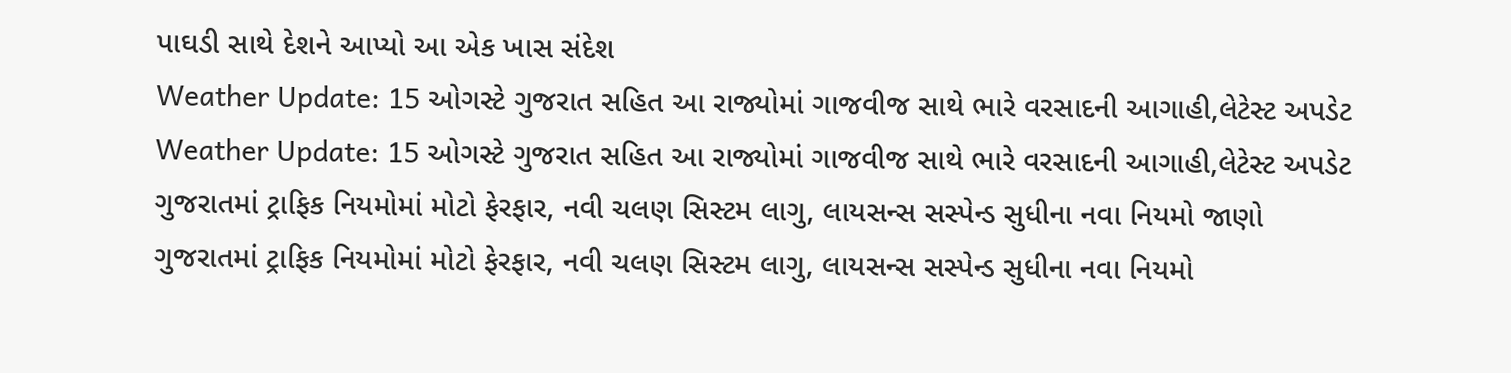પાઘડી સાથે દેશને આપ્યો આ એક ખાસ સંદેશ
Weather Update: 15 ઓગસ્ટે ગુજરાત સહિત આ રાજ્યોમાં ગાજવીજ સાથે ભારે વરસાદની આગાહી,લેટેસ્ટ અપડેટ
Weather Update: 15 ઓગસ્ટે ગુજરાત સહિત આ રાજ્યોમાં ગાજવીજ સાથે ભારે વરસાદની આગાહી,લેટેસ્ટ અપડેટ
ગુજરાતમાં ટ્રાફિક નિયમોમાં મોટો ફેરફાર, નવી ચલણ સિસ્ટમ લાગુ, લાયસન્સ સસ્પેન્ડ સુધીના નવા નિયમો જાણો
ગુજરાતમાં ટ્રાફિક નિયમોમાં મોટો ફેરફાર, નવી ચલણ સિસ્ટમ લાગુ, લાયસન્સ સસ્પેન્ડ સુધીના નવા નિયમો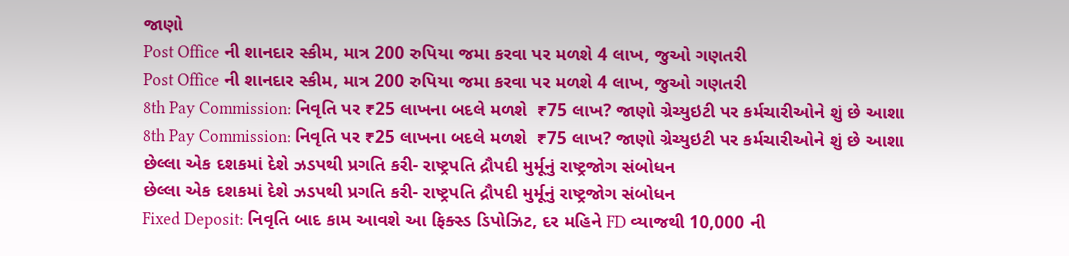જાણો
Post Office ની શાનદાર સ્કીમ, માત્ર 200 રુપિયા જમા કરવા પર મળશે 4 લાખ, જુઓ ગણતરી
Post Office ની શાનદાર સ્કીમ, માત્ર 200 રુપિયા જમા કરવા પર મળશે 4 લાખ, જુઓ ગણતરી
8th Pay Commission: નિવૃતિ પર ₹25 લાખના બદલે મળશે  ₹75 લાખ? જાણો ગ્રેચ્યુઇટી પર કર્મચારીઓને શું છે આશા
8th Pay Commission: નિવૃતિ પર ₹25 લાખના બદલે મળશે  ₹75 લાખ? જાણો ગ્રેચ્યુઇટી પર કર્મચારીઓને શું છે આશા
છેલ્લા એક દશકમાં દેશે ઝડપથી પ્રગતિ કરી- રાષ્ટ્રપતિ દ્રૌપદી મુર્મૂનું રાષ્ટ્રજોગ સંબોધન
છેલ્લા એક દશકમાં દેશે ઝડપથી પ્રગતિ કરી- રાષ્ટ્રપતિ દ્રૌપદી મુર્મૂનું રાષ્ટ્રજોગ સંબોધન
Fixed Deposit: નિવૃતિ બાદ કામ આવશે આ ફિક્સ્ડ ડિપોઝિટ, દર મહિને FD વ્યાજથી 10,000 ની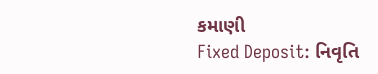કમાણી
Fixed Deposit: નિવૃતિ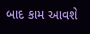બાદ કામ આવશે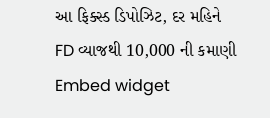આ ફિક્સ્ડ ડિપોઝિટ, દર મહિને FD વ્યાજથી 10,000 ની કમાણી
Embed widget